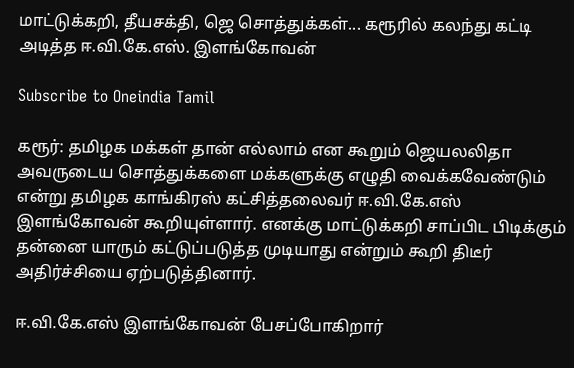மாட்டுக்கறி, தீயசக்தி, ஜெ சொத்துக்கள்... கரூரில் கலந்து கட்டி அடித்த ஈ.வி.கே.எஸ். இளங்கோவன்

Subscribe to Oneindia Tamil

கரூர்: தமிழக மக்கள் தான் எல்லாம் என கூறும் ஜெயலலிதா அவருடைய சொத்துக்களை மக்களுக்கு எழுதி வைக்கவேண்டும் என்று தமிழக காங்கிரஸ் கட்சித்தலைவர் ஈ.வி.கே.எஸ் இளங்கோவன் கூறியுள்ளார். எனக்கு மாட்டுக்கறி சாப்பிட பிடிக்கும் தன்னை யாரும் கட்டுப்படுத்த முடியாது என்றும் கூறி திடீர் அதிர்ச்சியை ஏற்படுத்தினார்.

ஈ.வி.கே.எஸ் இளங்கோவன் பேசப்போகிறார்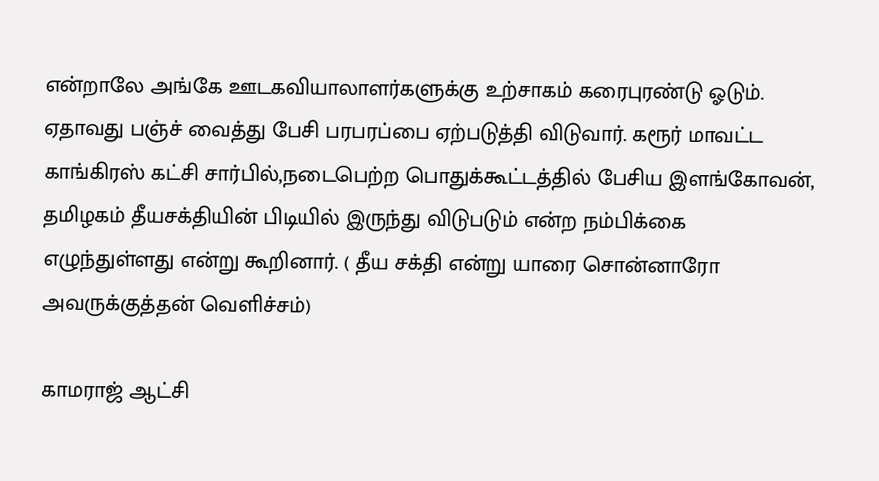என்றாலே அங்கே ஊடகவியாலாளர்களுக்கு உற்சாகம் கரைபுரண்டு ஓடும். ஏதாவது பஞ்ச் வைத்து பேசி பரபரப்பை ஏற்படுத்தி விடுவார். கரூர் மாவட்ட காங்கிரஸ் கட்சி சார்பில்,நடைபெற்ற பொதுக்கூட்டத்தில் பேசிய இளங்கோவன், தமிழகம் தீயசக்தியின் பிடியில் இருந்து விடுபடும் என்ற நம்பிக்கை எழுந்துள்ளது என்று கூறினார். ( தீய சக்தி என்று யாரை சொன்னாரோ அவருக்குத்தன் வெளிச்சம்)

காமராஜ் ஆட்சி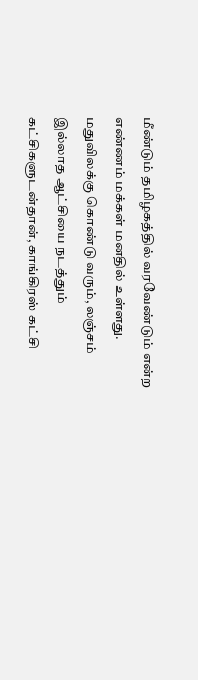மீண்டும் தமிழகத்தில் வரவேண்டும் என்ற எண்ணம் மக்கள் மனதில் உள்ளது. மதுவிலக்கு கொண்டு வரும், லஞ்சம் இல்லாத ஆட்சியை நடத்தும் கட்சிகளுடன்தான், காங்கிரஸ் கட்சி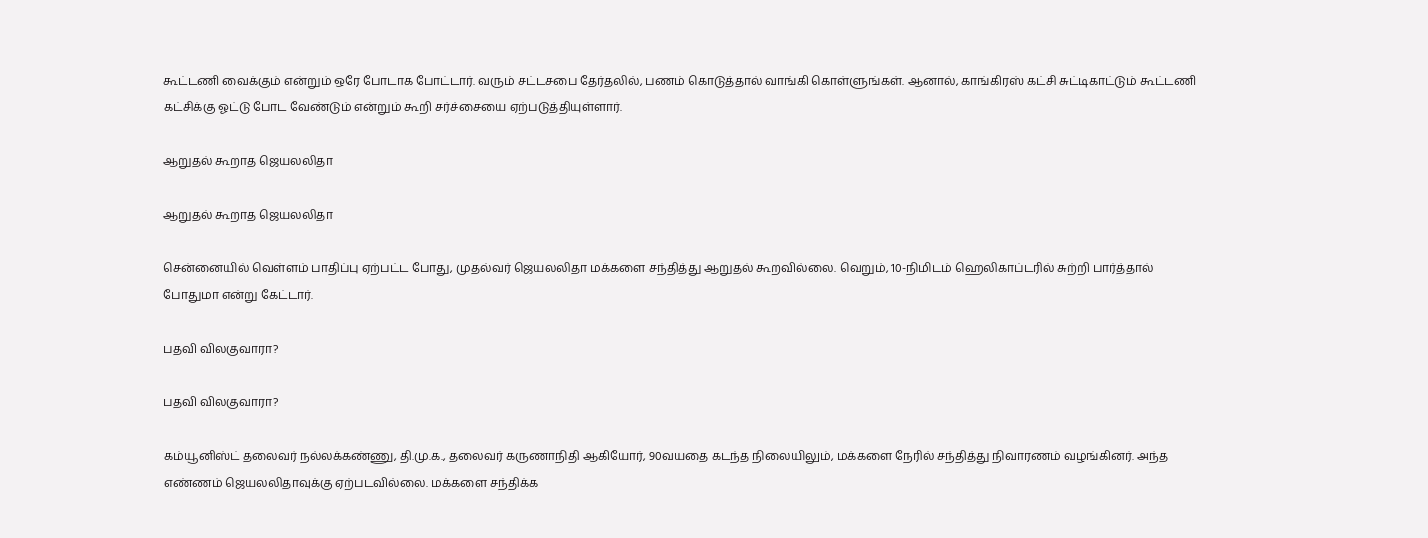கூட்டணி வைக்கும் என்றும் ஒரே போடாக போட்டார். வரும் சட்டசபை தேர்தலில், பணம் கொடுத்தால் வாங்கி கொள்ளுங்கள். ஆனால், காங்கிரஸ் கட்சி சுட்டிகாட்டும் கூட்டணி கட்சிக்கு ஓட்டு போட வேண்டும் என்றும் கூறி சர்ச்சையை ஏற்படுத்தியுள்ளார்.

ஆறுதல் கூறாத ஜெயலலிதா

ஆறுதல் கூறாத ஜெயலலிதா

சென்னையில் வெள்ளம் பாதிப்பு ஏற்பட்ட போது, முதல்வர் ஜெயலலிதா மக்களை சந்தித்து ஆறுதல் கூறவில்லை. வெறும், 10-நிமிடம் ஹெலிகாப்டரில் சுற்றி பார்த்தால் போதுமா என்று கேட்டார்.

பதவி விலகுவாரா?

பதவி விலகுவாரா?

கம்யூனிஸ்ட் தலைவர் நல்லக்கண்ணு, தி.மு.க., தலைவர் கருணாநிதி ஆகியோர், 90வயதை கடந்த நிலையிலும், மக்களை நேரில் சந்தித்து நிவாரணம் வழங்கினர். அந்த எண்ணம் ஜெயலலிதாவுக்கு ஏற்படவில்லை. மக்களை சந்திக்க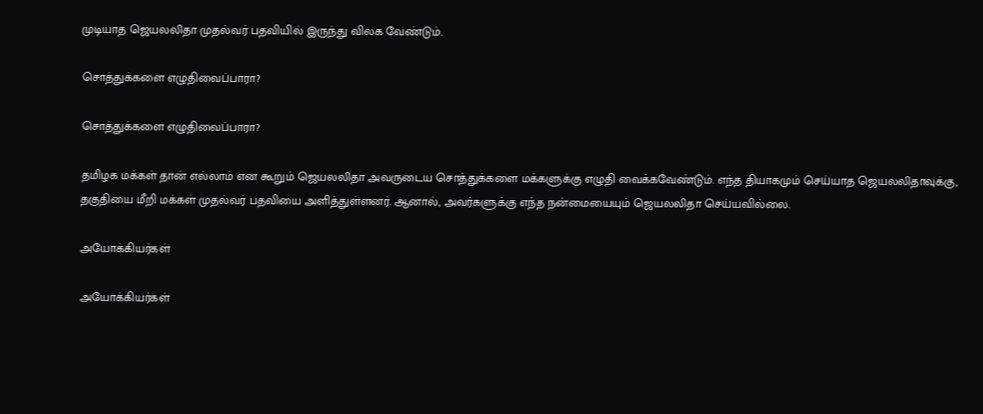முடியாத ஜெயலலிதா முதல்வர் பதவியில் இருந்து விலக வேண்டும்.

சொத்துக்களை எழுதிவைப்பாரா?

சொத்துக்களை எழுதிவைப்பாரா?

தமிழக மக்கள் தான் எல்லாம் என கூறும் ஜெயலலிதா அவருடைய சொத்துக்களை மக்களுக்கு எழுதி வைக்கவேண்டும். எந்த தியாகமும் செய்யாத ஜெயலலிதாவுக்கு, தகுதியை மீறி மக்கள் முதல்வர் பதவியை அளித்துள்ளனர். ஆனால், அவர்களுக்கு எந்த நன்மையையும் ஜெயலலிதா செய்யவில்லை.

அயோக்கியர்கள்

அயோக்கியர்கள்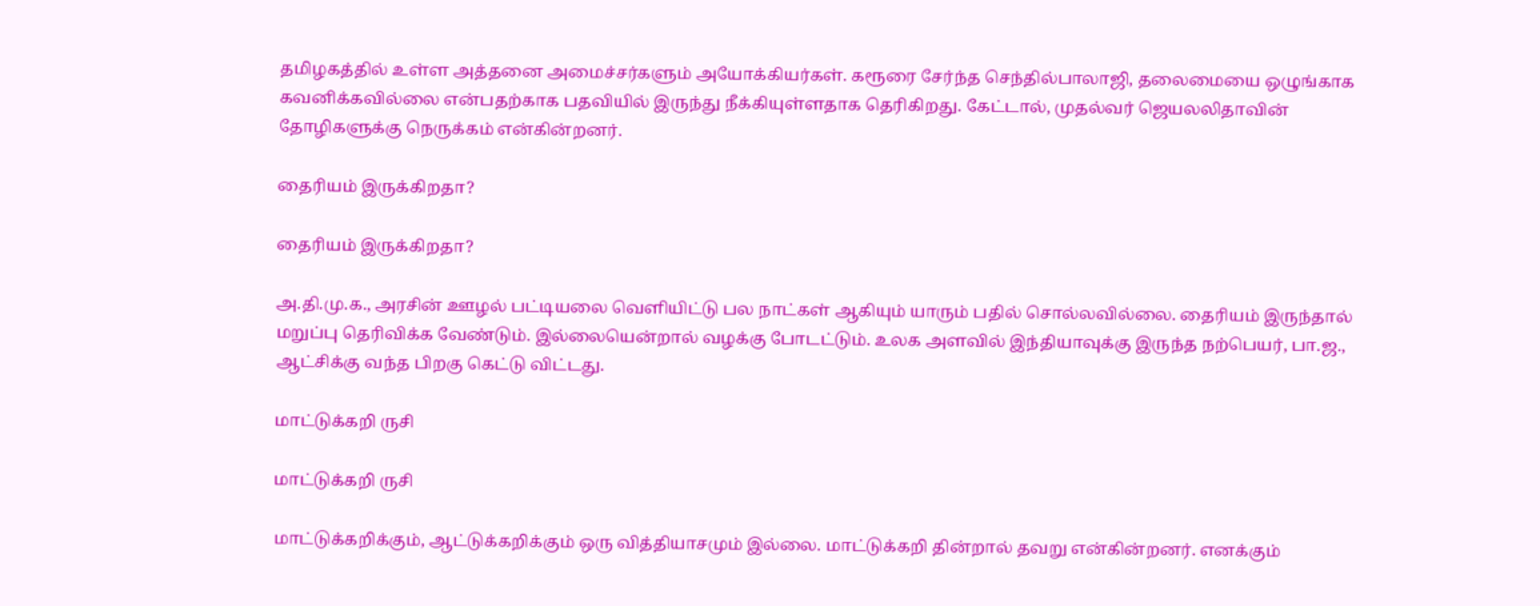தமிழகத்தில் உள்ள அத்தனை அமைச்சர்களும் அயோக்கியர்கள். கரூரை சேர்ந்த செந்தில்பாலாஜி, தலைமையை ஒழுங்காக கவனிக்கவில்லை என்பதற்காக பதவியில் இருந்து நீக்கியுள்ளதாக தெரிகிறது. கேட்டால், முதல்வர் ஜெயலலிதாவின் தோழிகளுக்கு நெருக்கம் என்கின்றனர்.

தைரியம் இருக்கிறதா?

தைரியம் இருக்கிறதா?

அ.தி.மு.க., அரசின் ஊழல் பட்டியலை வெளியிட்டு பல நாட்கள் ஆகியும் யாரும் பதில் சொல்லவில்லை. தைரியம் இருந்தால் மறுப்பு தெரிவிக்க வேண்டும். இல்லையென்றால் வழக்கு போடட்டும். உலக அளவில் இந்தியாவுக்கு இருந்த நற்பெயர், பா.ஜ., ஆட்சிக்கு வந்த பிறகு கெட்டு விட்டது.

மாட்டுக்கறி ருசி

மாட்டுக்கறி ருசி

மாட்டுக்கறிக்கும், ஆட்டுக்கறிக்கும் ஒரு வித்தியாசமும் இல்லை. மாட்டுக்கறி தின்றால் தவறு என்கின்றனர். எனக்கும்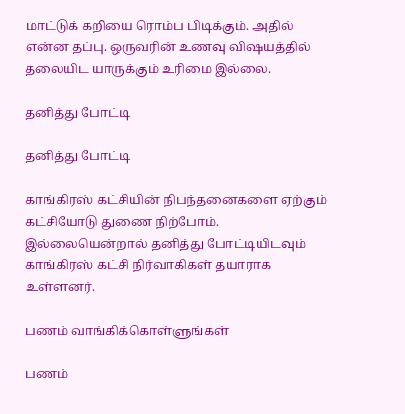மாட்டுக் கறியை ரொம்ப பிடிக்கும். அதில் என்ன தப்பு. ஒருவரின் உணவு விஷயத்தில் தலையிட யாருக்கும் உரிமை இல்லை.

தனித்து போட்டி

தனித்து போட்டி

காங்கிரஸ் கட்சியின் நிபந்தனைகளை ஏற்கும் கட்சியோடு துணை நிற்போம். இல்லையென்றால் தனித்து போட்டியிடவும் காங்கிரஸ் கட்சி நிர்வாகிகள் தயாராக உள்ளனர்.

பணம் வாங்கிக்கொள்ளுங்கள்

பணம்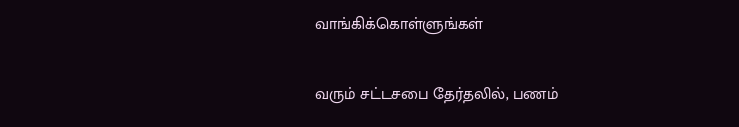வாங்கிக்கொள்ளுங்கள்

வரும் சட்டசபை தேர்தலில், பணம்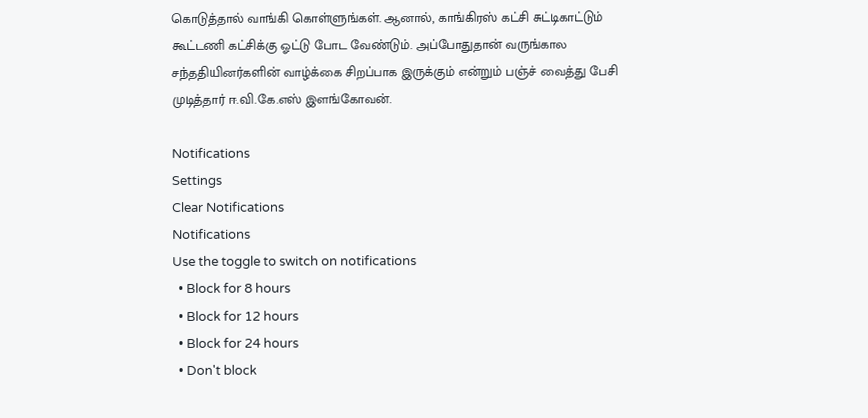கொடுத்தால் வாங்கி கொள்ளுங்கள். ஆனால், காங்கிரஸ் கட்சி சுட்டிகாட்டும் கூட்டணி கட்சிக்கு ஓட்டு போட வேண்டும். அப்போதுதான் வருங்கால சந்ததியினர்களின் வாழ்க்கை சிறப்பாக இருக்கும் என்றும் பஞ்ச் வைத்து பேசி முடித்தார் ஈ.வி.கே.எஸ் இளங்கோவன்.

Notifications
Settings
Clear Notifications
Notifications
Use the toggle to switch on notifications
  • Block for 8 hours
  • Block for 12 hours
  • Block for 24 hours
  • Don't block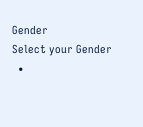Gender
Select your Gender
  •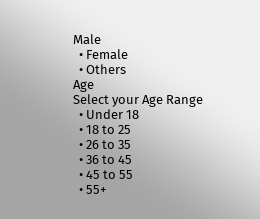Male
  • Female
  • Others
Age
Select your Age Range
  • Under 18
  • 18 to 25
  • 26 to 35
  • 36 to 45
  • 45 to 55
  • 55+